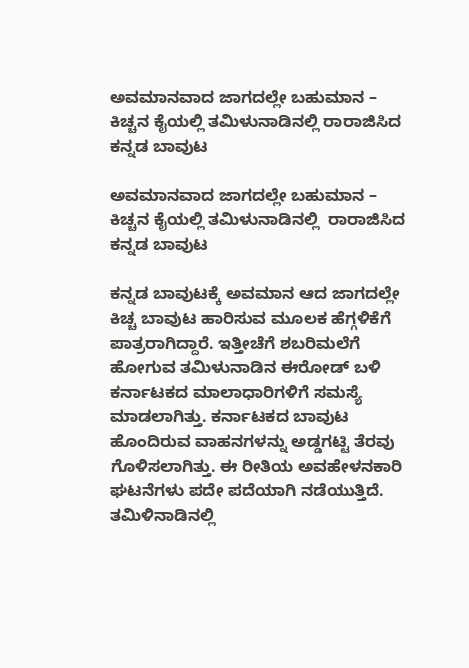ಅವಮಾನವಾದ ಜಾಗದಲ್ಲೇ ಬಹುಮಾನ – ಕಿಚ್ಚನ ಕೈಯಲ್ಲಿ ತಮಿಳುನಾಡಿನಲ್ಲಿ ರಾರಾಜಿಸಿದ ಕನ್ನಡ ಬಾವುಟ

ಅವಮಾನವಾದ ಜಾಗದಲ್ಲೇ ಬಹುಮಾನ –  ಕಿಚ್ಚನ ಕೈಯಲ್ಲಿ ತಮಿಳುನಾಡಿನಲ್ಲಿ  ರಾರಾಜಿಸಿದ ಕನ್ನಡ ಬಾವುಟ

ಕನ್ನಡ ಬಾವುಟಕ್ಕೆ ಅವಮಾನ ಆದ ಜಾಗದಲ್ಲೇ ಕಿಚ್ಚ ಬಾವುಟ ಹಾರಿಸುವ ಮೂಲಕ‌ ಹೆಗ್ಗಳಿಕೆಗೆ ಪಾತ್ರರಾಗಿದ್ದಾರೆ. ಇತ್ತೀಚೆಗೆ ಶಬರಿಮಲೆಗೆ ಹೋಗುವ ತಮಿಳುನಾಡಿನ ಈರೋಡ್ ಬಳಿ ಕರ್ನಾಟಕದ ಮಾಲಾಧಾರಿಗಳಿಗೆ ಸಮಸ್ಯೆ ಮಾಡಲಾಗಿತ್ತು. ಕರ್ನಾಟಕದ ಬಾವುಟ ಹೊಂದಿರುವ ವಾಹನಗಳನ್ನು ಅಡ್ಡಗಟ್ಟಿ ತೆರವು ಗೊಳಿಸಲಾಗಿತ್ತು. ಈ ರೀತಿಯ ಅವಹೇಳನಕಾರಿ ಘಟನೆಗಳು ಪದೇ ಪದೆಯಾಗಿ ನಡೆಯುತ್ತಿದೆ. ತಮಿಳಿನಾಡಿನಲ್ಲಿ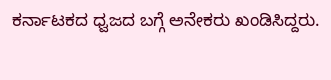ಕರ್ನಾಟಕದ ಧ್ವಜದ ಬಗ್ಗೆ ಅನೇಕರು ಖಂಡಿಸಿದ್ದರು.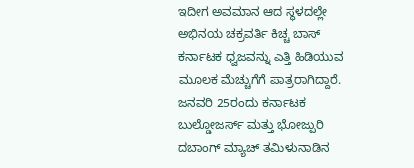ಇದೀಗ ಅವಮಾನ ಆದ ಸ್ಥಳದಲ್ಲೇ ಅಭಿನಯ ಚಕ್ರವರ್ತಿ ಕಿಚ್ಚ ಬಾಸ್ ಕರ್ನಾಟಕ ಧ್ವಜವನ್ನು ಎತ್ತಿ ಹಿಡಿಯುವ ಮೂಲಕ ಮೆಚ್ಚುಗೆಗೆ ಪಾತ್ರರಾಗಿದ್ದಾರೆ. ಜನವರಿ 25ರಂದು ಕರ್ನಾಟಕ ಬುಲ್ಡೋಜರ್ಸ್ ಮತ್ತು ಭೋಜ್ಪುರಿ ದಬಾಂಗ್ ಮ್ಯಾಚ್ ತಮಿಳುನಾಡಿನ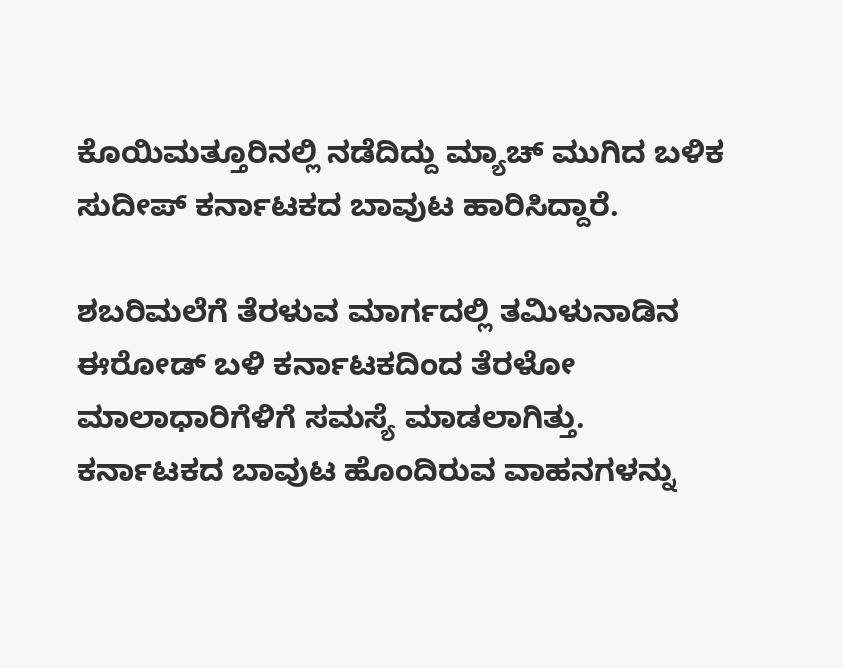ಕೊಯಿಮತ್ತೂರಿನಲ್ಲಿ ನಡೆದಿದ್ದು ಮ್ಯಾಚ್ ಮುಗಿದ ಬಳಿಕ ಸುದೀಪ್ ಕರ್ನಾಟಕದ ಬಾವುಟ ಹಾರಿಸಿದ್ದಾರೆ.

ಶಬರಿಮಲೆಗೆ ತೆರಳುವ ಮಾರ್ಗದಲ್ಲಿ ತಮಿಳುನಾಡಿನ ಈರೋಡ್ ಬಳಿ ಕರ್ನಾಟಕದಿಂದ ತೆರಳೋ ಮಾಲಾಧಾರಿಗೆಳಿಗೆ ಸಮಸ್ಯೆ ಮಾಡಲಾಗಿತ್ತು. ಕರ್ನಾಟಕದ ಬಾವುಟ ಹೊಂದಿರುವ ವಾಹನಗಳನ್ನು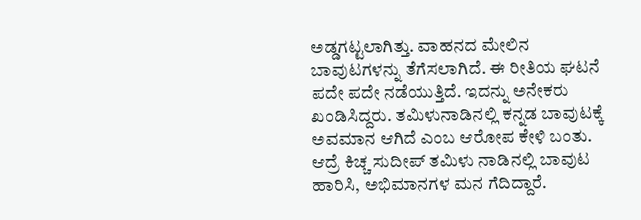ಅಡ್ಡಗಟ್ಟಲಾಗಿತ್ತು. ವಾಹನದ ಮೇಲಿನ ಬಾವುಟಗಳನ್ನು ತೆಗೆಸಲಾಗಿದೆ. ಈ ರೀತಿಯ ಘಟನೆ ಪದೇ ಪದೇ ನಡೆಯುತ್ತಿದೆ. ಇದನ್ನು ಅನೇಕರು ಖಂಡಿಸಿದ್ದರು. ತಮಿಳುನಾಡಿನಲ್ಲಿ ಕನ್ನಡ ಬಾವುಟಕ್ಕೆ ಅವಮಾನ ಆಗಿದೆ ಎಂಬ ಆರೋಪ ಕೇಳಿ ಬಂತು. ಆದ್ರೆ ಕಿಚ್ಚ ಸುದೀಪ್ ತಮಿಳು ನಾಡಿನಲ್ಲಿ ಬಾವುಟ ಹಾರಿಸಿ, ಅಭಿಮಾನಗಳ ಮನ ಗೆದಿದ್ದಾರೆ.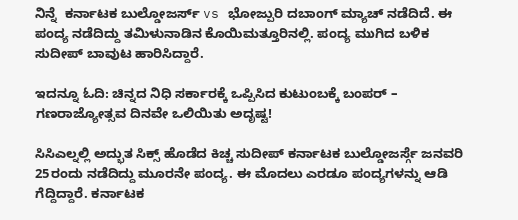ನಿನ್ನೆ  ಕರ್ನಾಟಕ ಬುಲ್ಡೋಜರ್ಸ್ vs ಭೋಜ್ಪುರಿ ದಬಾಂಗ್ ಮ್ಯಾಚ್ ನಡೆದಿದೆ. ಈ ಪಂದ್ಯ ನಡೆದಿದ್ದು ತಮಿಳುನಾಡಿನ ಕೊಯಿಮತ್ತೂರಿನಲ್ಲಿ. ಪಂದ್ಯ ಮುಗಿದ ಬಳಿಕ ಸುದೀಪ್ ಬಾವುಟ ಹಾರಿಸಿದ್ದಾರೆ.

ಇದನ್ನೂ ಓದಿ: ಚಿನ್ನದ ನಿಧಿ ಸರ್ಕಾರಕ್ಕೆ ಒಪ್ಪಿಸಿದ ಕುಟುಂಬಕ್ಕೆ ಬಂಪರ್ – ಗಣರಾಜ್ಯೋತ್ಸವ ದಿನವೇ ಒಲಿಯಿತು ಅದೃಷ್ಟ!

ಸಿಸಿಎಲ್ನಲ್ಲಿ ಅದ್ಭುತ ಸಿಕ್ಸ್ ಹೊಡೆದ ಕಿಚ್ಚ ಸುದೀಪ್ ಕರ್ನಾಟಕ ಬುಲ್ಡೋಜರ್ಸ್ಗೆ ಜನವರಿ 25ರಂದು ನಡೆದಿದ್ದು ಮೂರನೇ ಪಂದ್ಯ. ಈ ಮೊದಲು ಎರಡೂ ಪಂದ್ಯಗಳನ್ನು ಆಡಿ ಗೆದ್ದಿದ್ದಾರೆ. ಕರ್ನಾಟಕ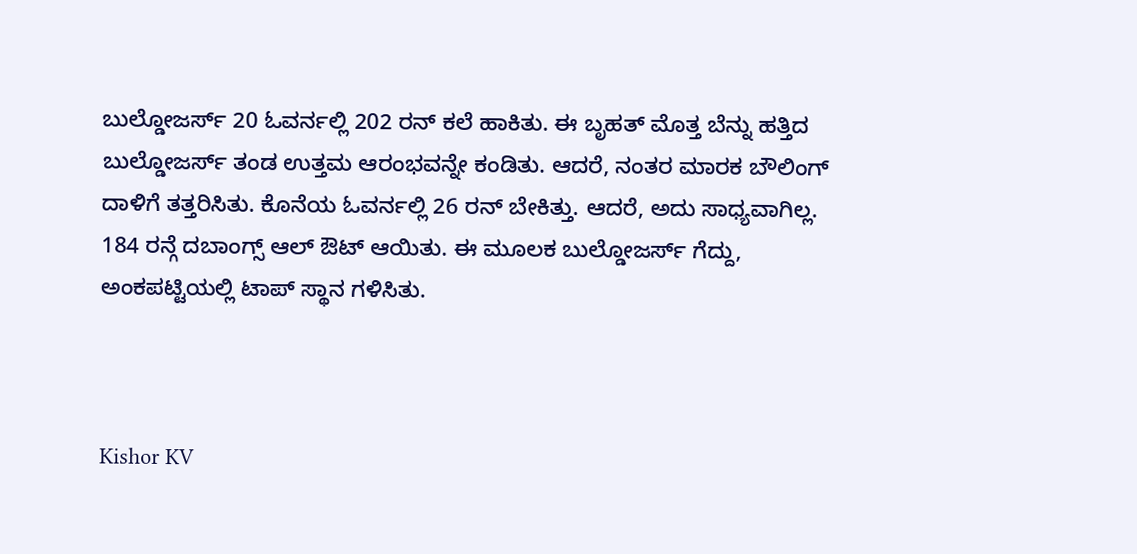ಬುಲ್ಡೋಜರ್ಸ್ 20 ಓವರ್ನಲ್ಲಿ 202 ರನ್ ಕಲೆ ಹಾಕಿತು. ಈ ಬೃಹತ್ ಮೊತ್ತ ಬೆನ್ನು ಹತ್ತಿದ ಬುಲ್ಡೋಜರ್ಸ್ ತಂಡ ಉತ್ತಮ ಆರಂಭವನ್ನೇ ಕಂಡಿತು. ಆದರೆ, ನಂತರ ಮಾರಕ ಬೌಲಿಂಗ್ ದಾಳಿಗೆ ತತ್ತರಿಸಿತು. ಕೊನೆಯ ಓವರ್ನಲ್ಲಿ 26 ರನ್ ಬೇಕಿತ್ತು. ಆದರೆ, ಅದು ಸಾಧ್ಯವಾಗಿಲ್ಲ. 184 ರನ್ಗೆ ದಬಾಂಗ್ಸ್ ಆಲ್ ಔಟ್ ಆಯಿತು. ಈ ಮೂಲಕ ಬುಲ್ಡೋಜರ್ಸ್ ಗೆದ್ದು, ಅಂಕಪಟ್ಟಿಯಲ್ಲಿ ಟಾಪ್ ಸ್ಥಾನ ಗಳಿಸಿತು.



Kishor KV